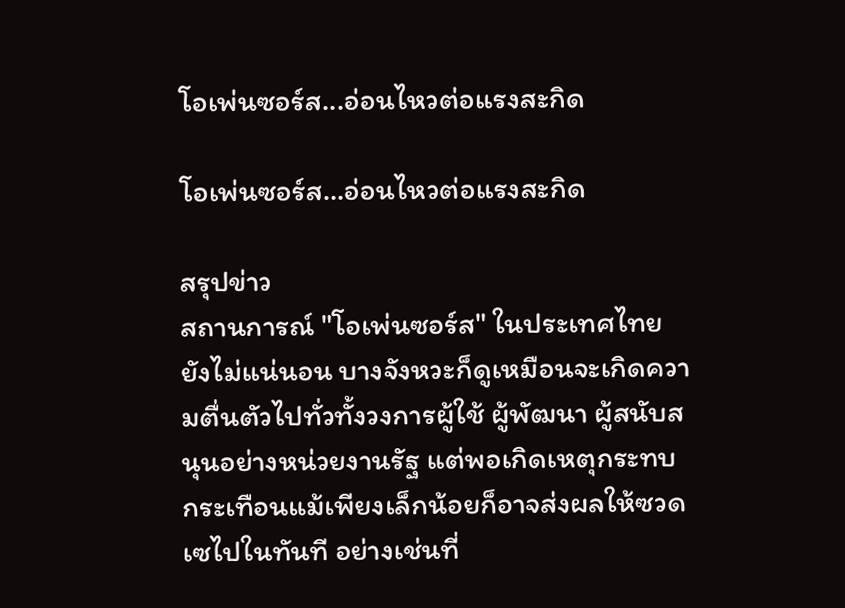โอเพ่นซอร์ส...อ่อนไหวต่อแรงสะกิด

โอเพ่นซอร์ส…อ่อนไหวต่อแรงสะกิด

สรุปข่าว
สถานการณ์ "โอเพ่นซอร์ส" ในประเทศไทยยังไม่แน่นอน บางจังหวะก็ดูเหมือนจะเกิดความตื่นตัวไปทั่วทั้งวงการผู้ใช้ ผู้พัฒนา ผู้สนับสนุนอย่างหน่วยงานรัฐ แต่พอเกิดเหตุกระทบกระเทือนแม้เพียงเล็กน้อยก็อาจส่งผลให้ซวดเซไปในทันที อย่างเช่นที่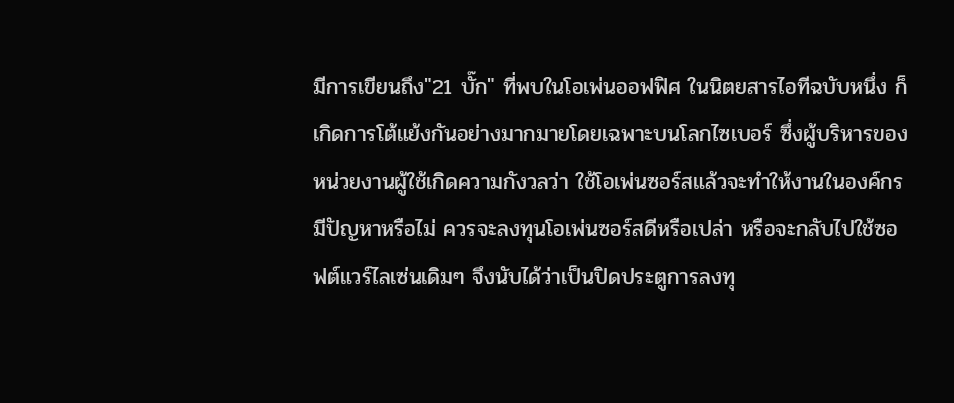มีการเขียนถึง"21 บั๊ก" ที่พบในโอเพ่นออฟฟิศ ในนิตยสารไอทีฉบับหนึ่ง ก็เกิดการโต้แย้งกันอย่างมากมายโดยเฉพาะบนโลกไซเบอร์ ซึ่งผู้บริหารของหน่วยงานผู้ใช้เกิดความกังวลว่า ใช้โอเพ่นซอร์สแล้วจะทำให้งานในองค์กรมีปัญหาหรือไม่ ควรจะลงทุนโอเพ่นซอร์สดีหรือเปล่า หรือจะกลับไปใช้ซอฟต์แวร์ไลเซ่นเดิมๆ จึงนับได้ว่าเป็นปิดประตูการลงทุ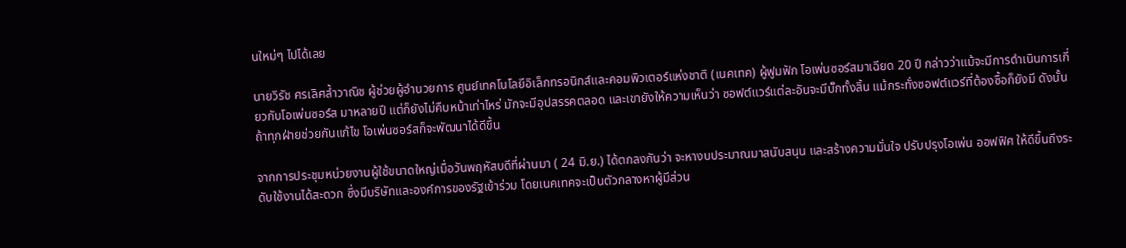นใหม่ๆ ไปได้เลย

นายวิรัช ศรเลิศล้ำวาณิช ผู้ช่วยผู้อำนวยการ ศูนย์เทคโนโลยีอิเล็กทรอนิกส์และคอมพิวเตอร์แห่งชาติ (เนคเทค) ผู้ฟูมฟัก โอเพ่นซอร์สมาเฉียด 20 ปี กล่าวว่าแม้จะมีการดำเนินการเกี่ยวกับโอเพ่นซอร์ส มาหลายปี แต่ก็ยังไม่คืบหน้าเท่าไหร่ มักจะมีอุปสรรคตลอด และเขายังให้ความเห็นว่า ซอฟต์แวร์แต่ละอันจะมีบั๊กทั้งสิ้น แม้กระทั่งซอฟต์แวร์ที่ต้องซื้อก็ยังมี ดังนั้นถ้าทุกฝ่ายช่วยกันแก้ไข โอเพ่นซอร์สก็จะพัฒนาได้ดีขึ้น

จากการประชุมหน่วยงานผู้ใช้ขนาดใหญ่เมื่อวันพฤหัสบดีที่ผ่านมา ( 24 มิ.ย.) ได้ตกลงกันว่า จะหางบประมาณมาสนับสนุน และสร้างความมั่นใจ ปรับปรุงโอเพ่น ออฟฟิศ ให้ดีขึ้นถึงระดับใช้งานได้สะดวก ซึ่งมีบริษัทและองค์การของรัฐเข้าร่วม โดยเนคเทคจะเป็นตัวกลางหาผู้มีส่วน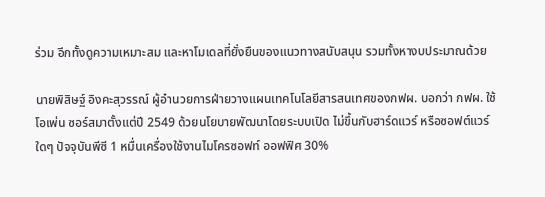ร่วม อีกทั้งดูความเหมาะสม และหาโมเดลที่ยั่งยืนของแนวทางสนับสนุน รวมทั้งหางบประมาณด้วย

นายพิสิษฐ์ อิงคะสุวรรณ์ ผู้อำนวยการฝ่ายวางแผนเทคโนโลยีสารสนเทศของกฟผ. บอกว่า กฟผ. ใช้โอเพ่น ซอร์สมาตั้งแต่ปี 2549 ด้วยนโยบายพัฒนาโดยระบบเปิด ไม่ขึ้นกับฮาร์ดแวร์ หรือซอฟต์แวร์ใดๆ ปัจจุบันพีซี 1 หมื่นเครื่องใช้งานไมโครซอฟท์ ออฟฟิศ 30%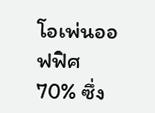โอเพ่นออฟฟิศ 70% ซึ่ง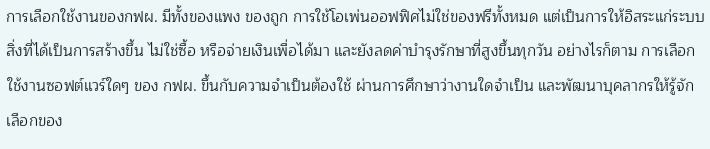การเลือกใช้งานของกฟผ. มีทั้งของแพง ของถูก การใช้โอเพ่นออฟฟิศไม่ใช่ของฟรีทั้งหมด แต่เป็นการให้อิสระแก่ระบบ สิ่งที่ได้เป็นการสร้างขึ้น ไม่ใช่ซื้อ หรือจ่ายเงินเพื่อได้มา และยังลดค่าบำรุงรักษาที่สูงขึ้นทุกวัน อย่างไรก็ตาม การเลือกใช้งานซอฟต์แวร์ใดๆ ของ กฟผ. ขึ้นกับความจำเป็นต้องใช้ ผ่านการศึกษาว่างานใดจำเป็น และพัฒนาบุคลากรให้รู้จักเลือกของ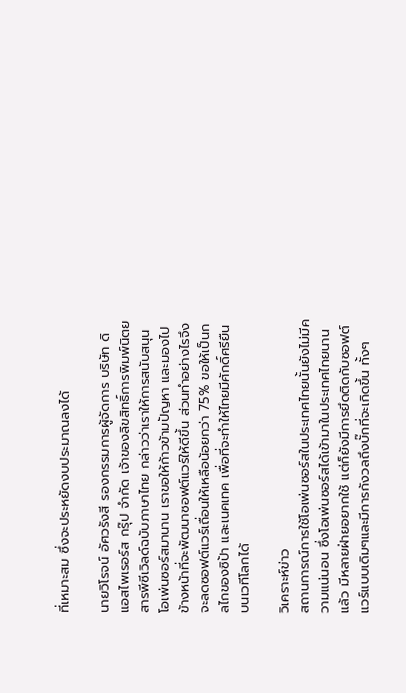ที่เหมาะสม ซึ่งจะประหยัดงบประมาณลงได้

นายวิโรจน์ อัศวรังสี รองกรรมการผู้จัดการ บริษัท ดิแอสไพเรอร์ส กรุ๊ป จำกัด เจ้าของลิขสิทธิ์การพิมพ์นิตยสารพีซีเวิลด์ฉบับภาษาไทย กล่าวว่าเราให้การสนับสนุนโอเพ่นซอร์สมานาน เราขอให้ก้าวข้ามปัญหา และมองไปข้างหน้าที่จะพัฒนาซอฟต์แวร์ให้ดีขึ้น ส่วนทำอย่างไรจึงจะลดซอฟต์แวร์เถื่อนให้เหลือน้อยกว่า 75% ขอให้เป็นกลไกของซิป้า และเนคเทค เพื่อที่จะทำให้ไทยมีศักดิ์ศรียืนบนเวทีโลกได้

วิเคราะห์ข่าว
สถานการณ์การใช้โอเพ่นซอร์สในประเทศไทยนั้นยังไม่มีความแน่นอน ซึ่งโอเพ่นซอร์สได้เข้ามาในประเทศไทยนานแล้ว มีหลายฝ่ายอยากใช้ แต่ก็ยังมีการยึดติดกับซอฟต์แวร์แบบเดิมๆและมีการกังวลถึงบั๊กที่จะเกิดขึ้น ทั้งๆ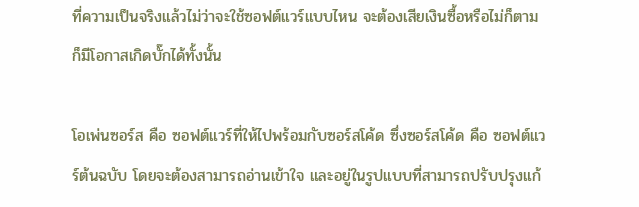ที่ความเป็นจริงแล้วไม่ว่าจะใช้ซอฟต์แวร์แบบไหน จะต้องเสียเงินซื้อหรือไม่ก็ตามก็มีโอกาสเกิดบั๊กได้ทั้งนั้น

โอเพ่นซอร์ส คือ ซอฟต์แวร์ที่ให้ไปพร้อมกับซอร์สโค้ด ซึ่งซอร์สโค้ด คือ ซอฟต์แวร์ต้นฉบับ โดยจะต้องสามารถอ่านเข้าใจ และอยู่ในรูปแบบที่สามารถปรับปรุงแก้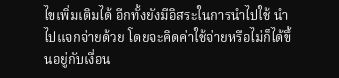ไขเพิ่มเติมได้ อีกทั้งยังมีอิสระในการนำไปใช้ นำไปแจกจ่ายด้วย โดยจะคิดค่าใช้จ่ายหรือไม่ก็ได้ขึ้นอยู่กับเงื่อน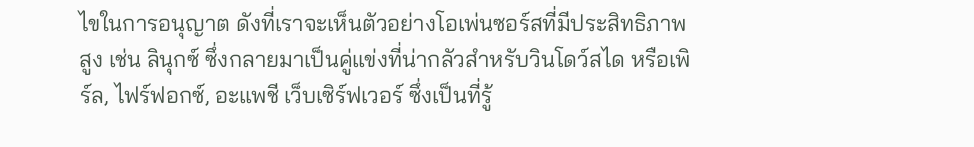ไขในการอนุญาต ดังที่เราจะเห็นตัวอย่างโอเพ่นซอร์สที่มีประสิทธิภาพสูง เช่น ลินุกซ์ ซึ่งกลายมาเป็นคู่แข่งที่น่ากลัวสำหรับวินโดว์สได หรือเพิร์ล, ไฟร์ฟอกซ์, อะแพชี เว็บเซิร์ฟเวอร์ ซึ่งเป็นที่รู้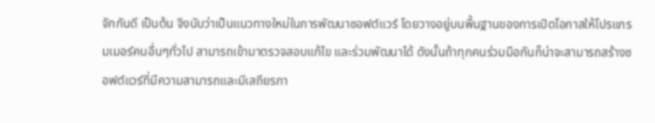จักกันดี เป็นต้น จึงนับว่าเป็นแนวทางใหม่ในการพัฒนาซอฟต์แวร์ โดยวางอยู่บนพื้นฐานของการเปิดโอกาสให้โปรแกรมเมอร์คนอื่นๆทั่วไป สามารถเข้ามาตรวจสอบแก้ไข และร่วมพัฒนาได้ ดังนั้นถ้าทุกคนร่วมมือกันก็น่าจะสามารถสร้างซอฟต์แวร์ที่มีความสามารถและมีเสถียรภา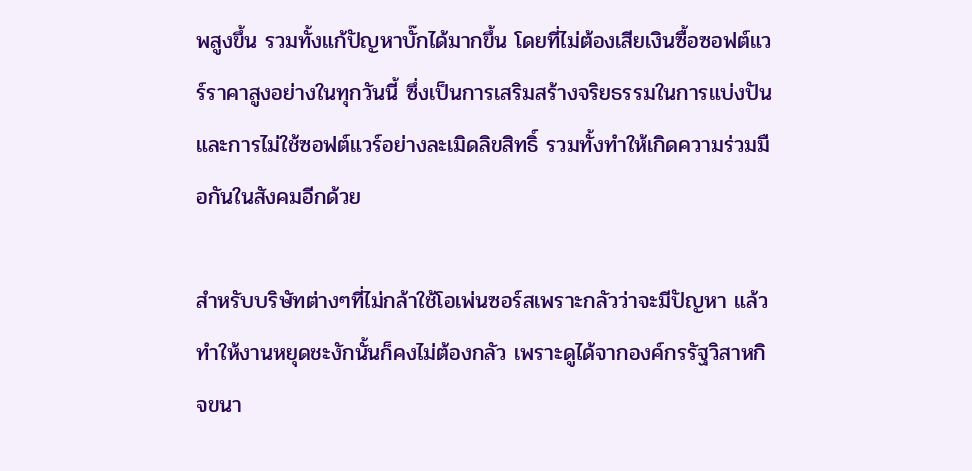พสูงขึ้น รวมทั้งแก้ปัญหาบั๊กได้มากขึ้น โดยที่ไม่ต้องเสียเงินซื้อซอฟต์แวร์ราคาสูงอย่างในทุกวันนี้ ซึ่งเป็นการเสริมสร้างจริยธรรมในการแบ่งปัน และการไม่ใช้ซอฟต์แวร์อย่างละเมิดลิขสิทธิ์ รวมทั้งทำให้เกิดความร่วมมือกันในสังคมอีกด้วย

สำหรับบริษัทต่างๆที่ไม่กล้าใช้โอเพ่นซอร์สเพราะกลัวว่าจะมีปัญหา แล้วทำให้งานหยุดชะงักนั้นก็คงไม่ต้องกลัว เพราะดูได้จากองค์กรรัฐวิสาหกิจขนา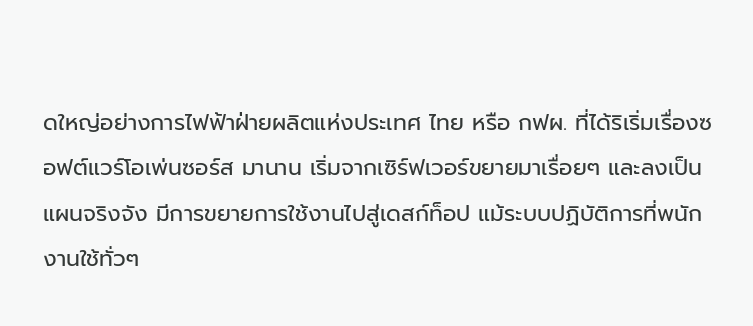ดใหญ่อย่างการไฟฟ้าฝ่ายผลิตแห่งประเทศ ไทย หรือ กฟผ. ที่ได้ริเริ่มเรื่องซอฟต์แวร์โอเพ่นซอร์ส มานาน เริ่มจากเซิร์ฟเวอร์ขยายมาเรื่อยๆ และลงเป็นแผนจริงจัง มีการขยายการใช้งานไปสู่เดสก์ท็อป แม้ระบบปฏิบัติการที่พนักงานใช้ทั่วๆ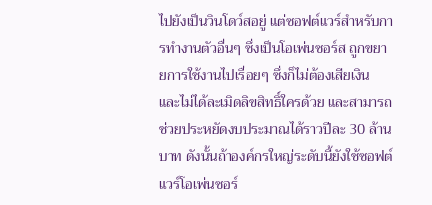ไปยังเป็นวินโดว์สอยู่ แต่ซอฟต์แวร์สำหรับการทำงานตัวอื่นๆ ซึ่งเป็นโอเพ่นซอร์ส ถูกขยายการใช้งานไปเรื่อยๆ ซึ่งก็ไม่ต้องเสียเงิน และไม่ได้ละเมิดลิขสิทธิ์ใครด้วย และสามารถช่วยประหยัดงบประมาณได้ราวปีละ 30 ล้านบาท ดังนั้นถ้าองค์กรใหญ่ระดับนี้ยังใช้ซอฟต์แวร์โอเพ่นซอร์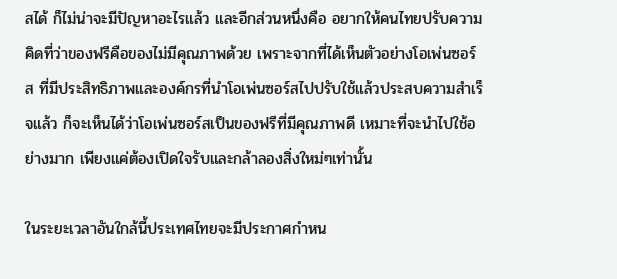สได้ ก็ไม่น่าจะมีปัญหาอะไรแล้ว และอีกส่วนหนึ่งคือ อยากให้คนไทยปรับความคิดที่ว่าของฟรีคือของไม่มีคุณภาพด้วย เพราะจากที่ได้เห็นตัวอย่างโอเพ่นซอร์ส ที่มีประสิทธิภาพและองค์กรที่นำโอเพ่นซอร์สไปปรับใช้แล้วประสบความสำเร็จแล้ว ก็จะเห็นได้ว่าโอเพ่นซอร์สเป็นของฟรีที่มีคุณภาพดี เหมาะที่จะนำไปใช้อย่างมาก เพียงแค่ต้องเปิดใจรับและกล้าลองสิ่งใหม่ๆเท่านั้น

ในระยะเวลาอันใกล้นี้ประเทศไทยจะมีประกาศกำหน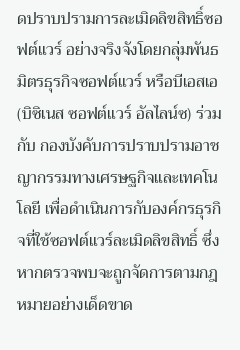ดปราบปรามการละเมิดลิขสิทธิ์ซอฟต์แวร์ อย่างจริงจังโดยกลุ่มพันธมิตรธุรกิจซอฟต์แวร์ หรือบีเอสเอ (บิซิเนส ซอฟต์แวร์ อัลไลน์ซ) ร่วมกับ กองบังคับการปราบปรามอาชญากรรมทางเศรษฐกิจและเทคโนโลยี เพื่อดำเนินการกับองค์กรธุรกิจที่ใช้ซอฟต์แวร์ละเมิดลิขสิทธิ์ ซึ่งหากตรวจพบจะถูกจัดการตามกฎหมายอย่างเด็ดขาด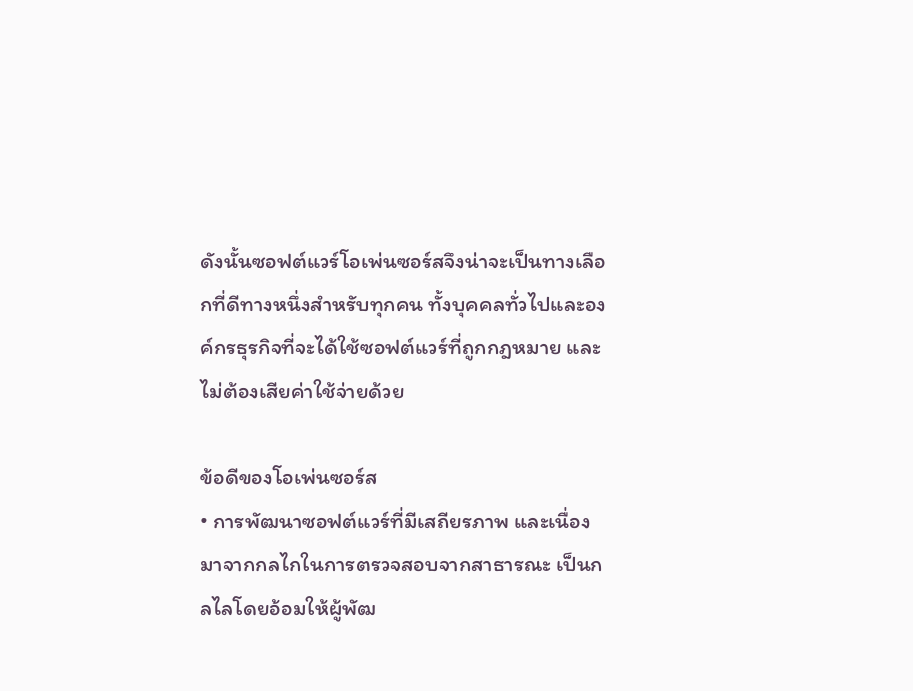ดังนั้นซอฟต์แวร์โอเพ่นซอร์สจึงน่าจะเป็นทางเลือกที่ดีทางหนึ่งสำหรับทุกคน ทั้งบุคคลทั่วไปและองค์กรธุรกิจที่จะได้ใช้ซอฟต์แวร์ที่ถูกกฎหมาย และไม่ต้องเสียค่าใช้จ่ายด้วย

ข้อดีของโอเพ่นซอร์ส
• การพัฒนาซอฟต์แวร์ที่มีเสถียรภาพ และเนื่องมาจากกลไกในการตรวจสอบจากสาธารณะ เป็นกลไลโดยอ้อมให้ผู้พัฒ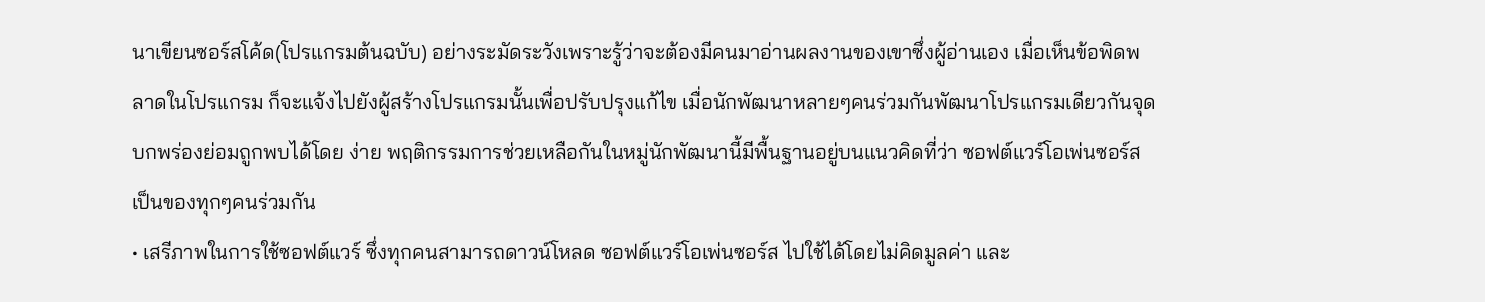นาเขียนซอร์สโค้ด(โปรแกรมต้นฉบับ) อย่างระมัดระวังเพราะรู้ว่าจะต้องมีคนมาอ่านผลงานของเขาซึ่งผู้อ่านเอง เมื่อเห็นข้อพิดพลาดในโปรแกรม ก็จะแจ้งไปยังผู้สร้างโปรแกรมนั้นเพื่อปรับปรุงแก้ไข เมื่อนักพัฒนาหลายๆคนร่วมกันพัฒนาโปรแกรมเดียวกันจุดบกพร่องย่อมถูกพบได้โดย ง่าย พฤติกรรมการช่วยเหลือกันในหมู่นักพัฒนานี้มีพื้นฐานอยู่บนแนวคิดที่ว่า ซอฟต์แวร์โอเพ่นซอร์สเป็นของทุกๆคนร่วมกัน
• เสรีภาพในการใช้ซอฟต์แวร์ ซึ่งทุกคนสามารถดาวน์โหลด ซอฟต์แวร์โอเพ่นซอร์ส ไปใช้ได้โดยไม่คิดมูลค่า และ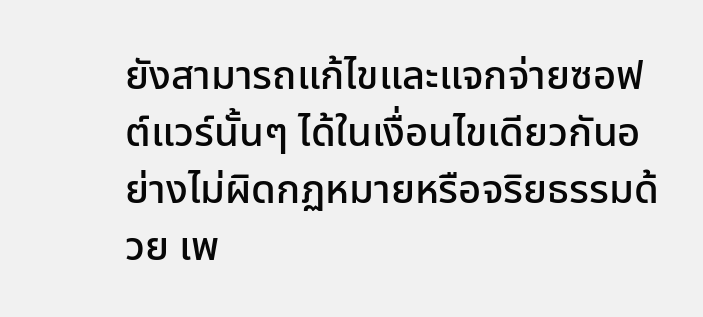ยังสามารถแก้ไขและแจกจ่ายซอฟต์แวร์นั้นๆ ได้ในเงื่อนไขเดียวกันอย่างไม่ผิดกฏหมายหรือจริยธรรมด้วย เพ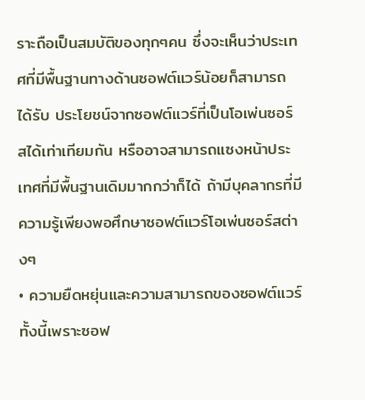ราะถือเป็นสมบัติของทุกๆคน ซึ่งจะเห็นว่าประเทศที่มีพื้นฐานทางด้านซอฟต์แวร์น้อยก็สามารถได้รับ ประโยชน์จากซอฟต์แวร์ที่เป็นโอเพ่นซอร์สได้เท่าเทียมกัน หรืออาจสามารถแซงหน้าประเทศที่มีพื้นฐานเดิมมากกว่าก็ได้ ถ้ามีบุคลากรที่มีความรู้เพียงพอศึกษาซอฟต์แวร์โอเพ่นซอร์สต่างๆ
• ความยืดหยุ่นและความสามารถของซอฟต์แวร์ ทั้งนี้เพราะซอฟ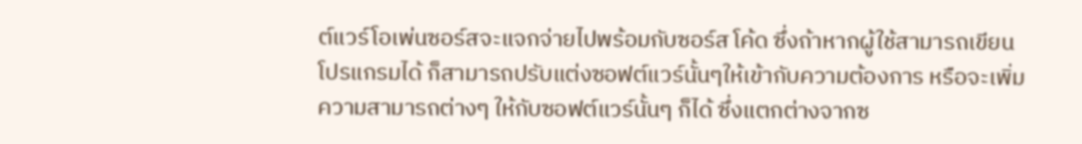ต์แวร์โอเพ่นซอร์สจะแจกจ่ายไปพร้อมกับซอร์ส โค้ด ซึ่งถ้าหากผู้ใช้สามารถเขียนโปรแกรมได้ ก็สามารถปรับแต่งซอฟต์แวร์นั้นๆให้เข้ากับความต้องการ หรือจะเพิ่มความสามารถต่างๆ ให้กับซอฟต์แวร์นั้นๆ ก็ได้ ซึ่งแตกต่างจากซ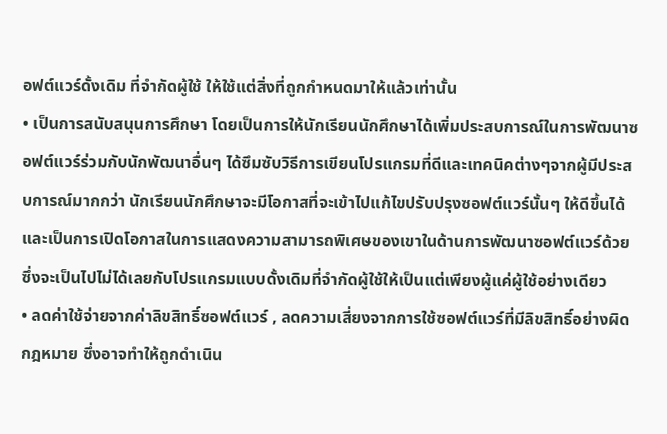อฟต์แวร์ดั้งเดิม ที่จำกัดผู้ใช้ ให้ใช้แต่สิ่งที่ถูกกำหนดมาให้แล้วเท่านั้น
• เป็นการสนับสนุนการศึกษา โดยเป็นการให้นักเรียนนักศึกษาได้เพิ่มประสบการณ์ในการพัฒนาซอฟต์แวร์ร่วมกับนักพัฒนาอื่นๆ ได้ซึมซับวิธีการเขียนโปรแกรมที่ดีและเทคนิคต่างๆจากผู้มีประสบการณ์มากกว่า นักเรียนนักศึกษาจะมีโอกาสที่จะเข้าไปแก้ไขปรับปรุงซอฟต์แวร์นั้นๆ ให้ดีขึ้นได้ และเป็นการเปิดโอกาสในการแสดงความสามารถพิเศษของเขาในด้านการพัฒนาซอฟต์แวร์ด้วย ซึ่งจะเป็นไปไม่ได้เลยกับโปรแกรมแบบดั้งเดิมที่จำกัดผู้ใช้ให้เป็นแต่เพียงผู้แค่ผู้ใช้อย่างเดียว
• ลดค่าใช้จ่ายจากค่าลิขสิทธิ์ซอฟต์แวร์ , ลดความเสี่ยงจากการใช้ซอฟต์แวร์ที่มีลิขสิทธิ์อย่างผิดกฎหมาย ซึ่งอาจทำให้ถูกดำเนิน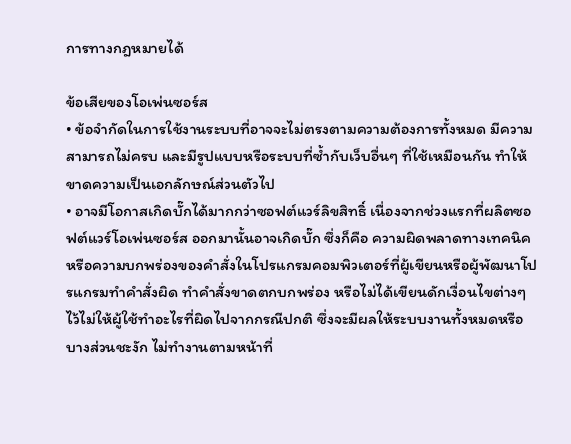การทางกฎหมายได้

ข้อเสียของโอเพ่นซอร์ส
• ข้อจำกัดในการใช้งานระบบที่อาจจะไม่ตรงตามความต้องการทั้งหมด มีความสามารถไม่ครบ และมีรูปแบบหรือระบบที่ซ้ำกับเว็บอื่นๆ ที่ใช้เหมือนกัน ทำให้ขาดความเป็นเอกลักษณ์ส่วนตัวไป
• อาจมีโอกาสเกิดบั๊กได้มากกว่าซอฟต์แวร์ลิขสิทธิ์ เนื่องจากช่วงแรกที่ผลิตซอฟต์แวร์โอเพ่นซอร์ส ออกมานั้นอาจเกิดบั๊ก ซึ่งก็คือ ความผิดพลาดทางเทคนิค หรือความบกพร่องของคำสั่งในโปรแกรมคอมพิวเตอร์ที่ผู้เขียนหรือผู้พัฒนาโปรแกรมทำคำสั่งผิด ทำคำสั่งขาดตกบกพร่อง หรือไม่ได้เขียนดักเงื่อนไขต่างๆไว้ไม่ให้ผู้ใช้ทำอะไรที่ผิดไปจากกรณีปกติ ซึ่งจะมีผลให้ระบบงานทั้งหมดหรือบางส่วนชะงัก ไม่ทำงานตามหน้าที่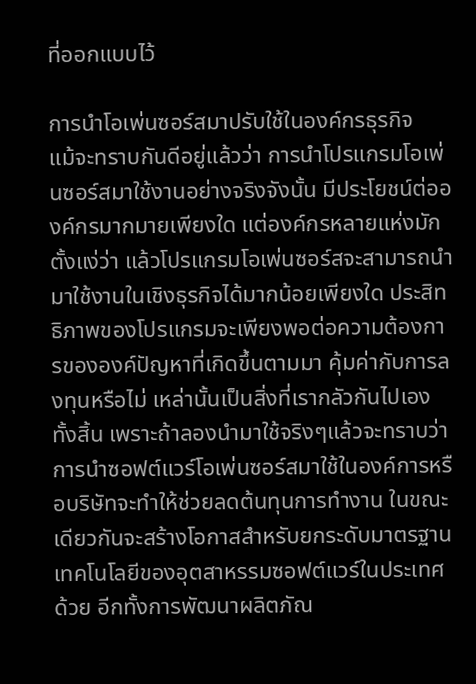ที่ออกแบบไว้

การนำโอเพ่นซอร์สมาปรับใช้ในองค์กรธุรกิจ
แม้จะทราบกันดีอยู่แล้วว่า การนำโปรแกรมโอเพ่นซอร์สมาใช้งานอย่างจริงจังนั้น มีประโยชน์ต่อองค์กรมากมายเพียงใด แต่องค์กรหลายแห่งมักตั้งแง่ว่า แล้วโปรแกรมโอเพ่นซอร์สจะสามารถนำมาใช้งานในเชิงธุรกิจได้มากน้อยเพียงใด ประสิทธิภาพของโปรแกรมจะเพียงพอต่อความต้องการขององค์ปัญหาที่เกิดขึ้นตามมา คุ้มค่ากับการลงทุนหรือไม่ เหล่านั้นเป็นสิ่งที่เรากลัวกันไปเองทั้งสิ้น เพราะถ้าลองนำมาใช้จริงๆแล้วจะทราบว่าการนำซอฟต์แวร์โอเพ่นซอร์สมาใช้ในองค์การหรือบริษัทจะทำให้ช่วยลดต้นทุนการทำงาน ในขณะเดียวกันจะสร้างโอกาสสำหรับยกระดับมาตรฐานเทคโนโลยีของอุตสาหรรมซอฟต์แวร์ในประเทศด้วย อีกทั้งการพัฒนาผลิตภัณ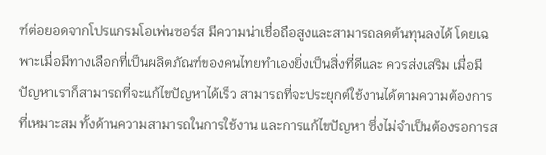ฑ์ต่อยอดจากโปรแกรมโอเพ่นซอร์ส มีความน่าเชื่อถือสูงและสามารถลดต้นทุนลงได้ โดยเฉพาะเมื่อมีทางเลือกที่เป็นผลิตภัณฑ์ของคนไทยทำเองยิ่งเป็นสิ่งที่ดีและ ควรส่งเสริม เมื่อมีปัญหาเราก็สามารถที่จะแก้ไขปัญหาได้เร็ว สามารถที่จะประยุกต์ใช้งานได้ตามความต้องการที่เหมาะสม ทั้งด้านความสามารถในการใช้งาน และการแก้ไขปัญหา ซึ่งไม่จำเป็นต้องรอการส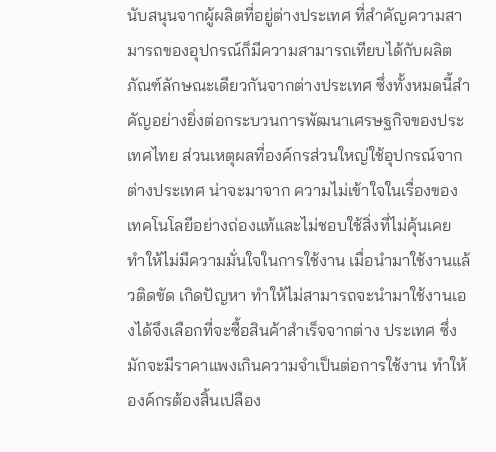นับสนุนจากผู้ผลิตที่อยู่ต่างประเทศ ที่สำคัญความสามารถของอุปกรณ์ก็มีความสามารถเทียบได้กับผลิตภัณฑ์ลักษณะเดียวกันจากต่างประเทศ ซึ่งทั้งหมดนี้สำคัญอย่างยิ่งต่อกระบวนการพัฒนาเศรษฐกิจของประเทศไทย ส่วนเหตุผลที่องค์กรส่วนใหญ่ใช้อุปกรณ์จากต่างประเทศ น่าจะมาจาก ความไม่เข้าใจในเรื่องของเทคโนโลยีอย่างถ่องแท้และไม่ชอบใช้สิ่งที่ไม่คุ้นเคย ทำให้ไม่มีความมั่นใจในการใช้งาน เมื่อนำมาใช้งานแล้วติดขัด เกิดปัญหา ทำให้ไม่สามารถจะนำมาใช้งานเองได้จึงเลือกที่จะซื้อสินค้าสำเร็จจากต่าง ประเทศ ซึ่งมักจะมีราคาแพงเกินความจำเป็นต่อการใช้งาน ทำให้องค์กรต้องสิ้นเปลือง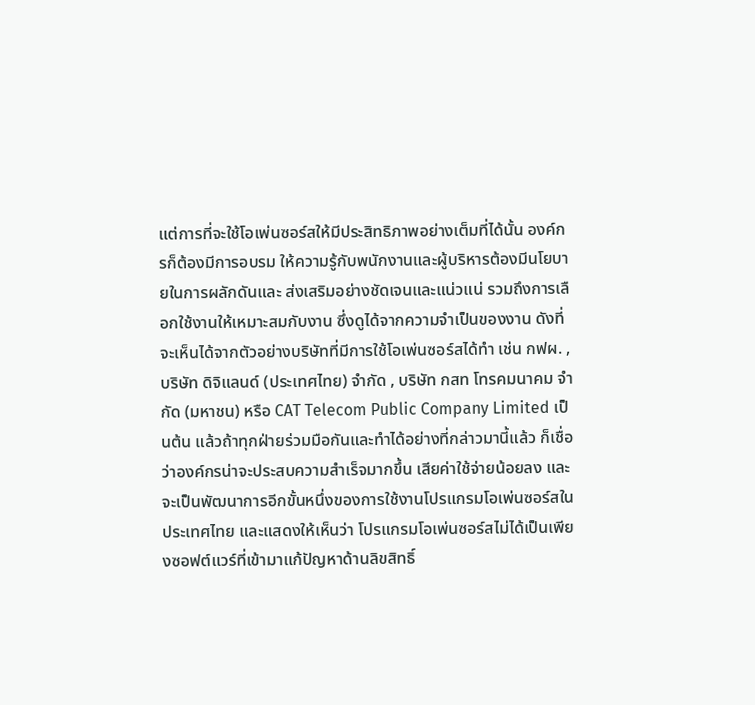แต่การที่จะใช้โอเพ่นซอร์สให้มีประสิทธิภาพอย่างเต็มที่ได้นั้น องค์กรก็ต้องมีการอบรม ให้ความรู้กับพนักงานและผู้บริหารต้องมีนโยบายในการผลักดันและ ส่งเสริมอย่างชัดเจนและแน่วแน่ รวมถึงการเลือกใช้งานให้เหมาะสมกับงาน ซึ่งดูได้จากความจำเป็นของงาน ดังที่จะเห็นได้จากตัวอย่างบริษัทที่มีการใช้โอเพ่นซอร์สได้ทำ เช่น กฟผ. , บริษัท ดิจิแลนด์ (ประเทศไทย) จำกัด , บริษัท กสท โทรคมนาคม จำกัด (มหาชน) หรือ CAT Telecom Public Company Limited เป็นต้น แล้วถ้าทุกฝ่ายร่วมมือกันและทำได้อย่างที่กล่าวมานี้แล้ว ก็เชื่อว่าองค์กรน่าจะประสบความสำเร็จมากขึ้น เสียค่าใช้จ่ายน้อยลง และจะเป็นพัฒนาการอีกขั้นหนึ่งของการใช้งานโปรแกรมโอเพ่นซอร์สในประเทศไทย และแสดงให้เห็นว่า โปรแกรมโอเพ่นซอร์สไม่ได้เป็นเพียงซอฟต์แวร์ที่เข้ามาแก้ปัญหาด้านลิขสิทธิ์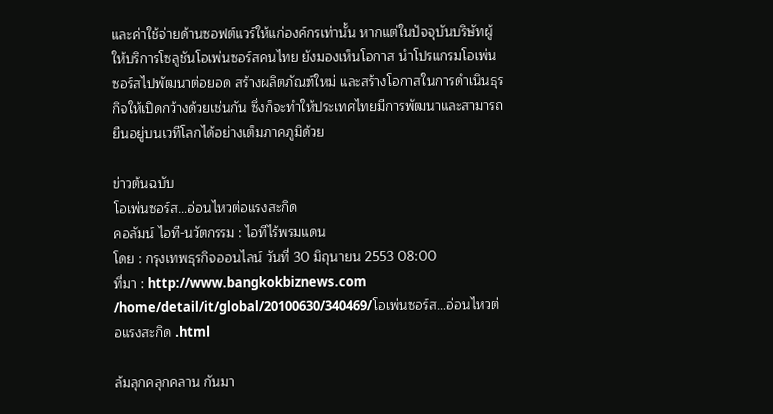และค่าใช้จ่ายด้านซอฟต์แวร์ให้แก่องค์กรเท่านั้น หากแต่ในปัจจุบันบริษัทผู้ให้บริการโซลูชันโอเพ่นซอร์สคนไทย ยังมองเห็นโอกาส นำโปรแกรมโอเพ่นซอร์สไปพัฒนาต่อยอด สร้างผลิตภัณฑ์ใหม่ และสร้างโอกาสในการดำเนินธุรกิจให้เปิดกว้างด้วยเช่นกัน ซึ่งก็จะทำให้ประเทศไทยมีการพัฒนาและสามารถยืนอยู่บนเวทีโลกได้อย่างเต็มภาคภูมิด้วย

ข่าวต้นฉบับ
โอเพ่นซอร์ส…อ่อนไหวต่อแรงสะกิด
คอลัมน์ ไอที-นวัตกรรม : ไอทีไร้พรมแดน
โดย : กรุงเทพธุรกิจออนไลน์ วันที่ 30 มิถุนายน 2553 08:00
ที่มา : http://www.bangkokbiznews.com /home/detail/it/global/20100630/340469/โอเพ่นซอร์ส…อ่อนไหวต่อแรงสะกิด .html

ล้มลุกคลุกคลาน กันมา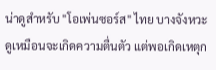น่าดูสำหรับ "โอเพ่นซอร์ส" ไทย บางจังหวะดูเหมือนจะเกิดความตื่นตัว แต่พอเกิดเหตุก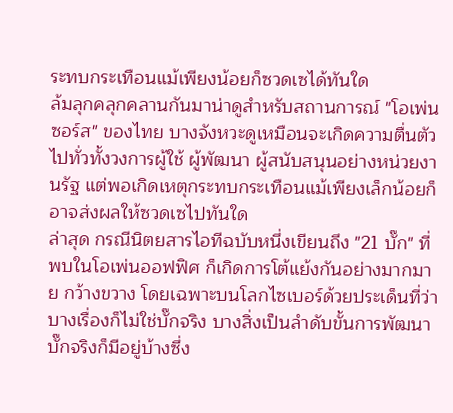ระทบกระเทือนแม้เพียงน้อยก็ซวดเซได้ทันใด
ล้มลุกคลุกคลานกันมาน่าดูสำหรับสถานการณ์ "โอเพ่นซอร์ส" ของไทย บางจังหวะดูเหมือนจะเกิดความตื่นตัวไปทั่วทั้งวงการผู้ใช้ ผู้พัฒนา ผู้สนับสนุนอย่างหน่วยงานรัฐ แต่พอเกิดเหตุกระทบกระเทือนแม้เพียงเล็กน้อยก็อาจส่งผลให้ซวดเซไปทันใด
ล่าสุด กรณีนิตยสารไอทีฉบับหนึ่งเขียนถึง "21 บั๊ก" ที่พบในโอเพ่นออฟฟิศ ก็เกิดการโต้แย้งกันอย่างมากมาย กว้างขวาง โดยเฉพาะบนโลกไซเบอร์ด้วยประเด็นที่ว่า บางเรื่องก็ไม่ใช่บั๊กจริง บางสิ่งเป็นลำดับขั้นการพัฒนา บั๊กจริงก็มีอยู่บ้างซึ่ง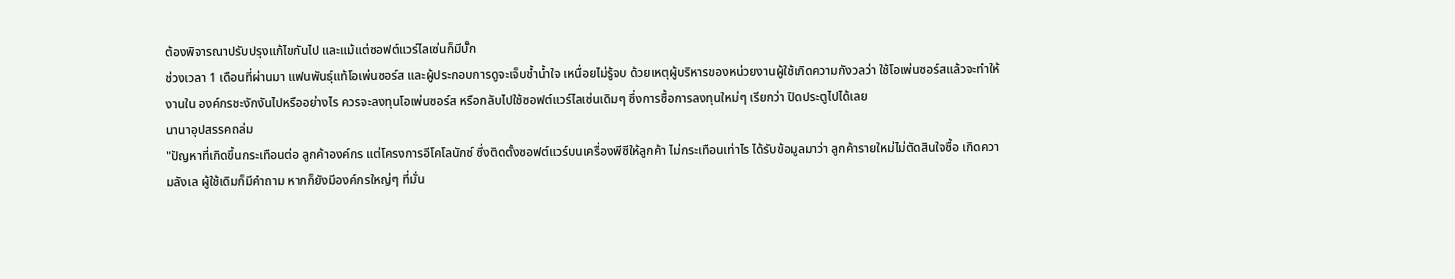ต้องพิจารณาปรับปรุงแก้ไขกันไป และแม้แต่ซอฟต์แวร์ไลเซ่นก็มีบั๊ก
ช่วงเวลา 1 เดือนที่ผ่านมา แฟนพันธุ์แท้โอเพ่นซอร์ส และผู้ประกอบการดูจะเจ็บช้ำน้ำใจ เหนื่อยไม่รู้จบ ด้วยเหตุผู้บริหารของหน่วยงานผู้ใช้เกิดความกังวลว่า ใช้โอเพ่นซอร์สแล้วจะทำให้งานใน องค์กรชะงักงันไปหรืออย่างไร ควรจะลงทุนโอเพ่นซอร์ส หรือกลับไปใช้ซอฟต์แวร์ไลเซ่นเดิมๆ ซึ่งการซื้อการลงทุนใหม่ๆ เรียกว่า ปิดประตูไปได้เลย
นานาอุปสรรคถล่ม
"ปัญหาที่เกิดขึ้นกระเทือนต่อ ลูกค้าองค์กร แต่โครงการอีโคโลนักซ์ ซึ่งติดตั้งซอฟต์แวร์บนเครื่องพีซีให้ลูกค้า ไม่กระเทือนเท่าไร ได้รับข้อมูลมาว่า ลูกค้ารายใหม่ไม่ตัดสินใจซื้อ เกิดความลังเล ผู้ใช้เดิมก็มีคำถาม หากก็ยังมีองค์กรใหญ่ๆ ที่มั่น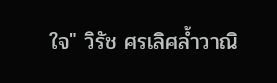ใจ" วิรัช ศรเลิศล้ำวาณิ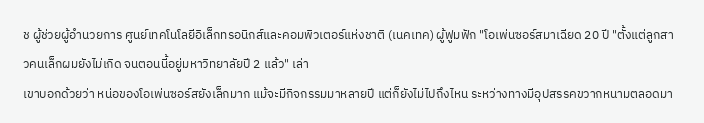ช ผู้ช่วยผู้อำนวยการ ศูนย์เทคโนโลยีอิเล็กทรอนิกส์และคอมพิวเตอร์แห่งชาติ (เนคเทค) ผู้ฟูมฟัก "โอเพ่นซอร์สมาเฉียด 20 ปี "ตั้งแต่ลูกสาวคนเล็กผมยังไม่เกิด จนตอนนี้อยู่มหาวิทยาลัยปี 2 แล้ว" เล่า
เขาบอกด้วยว่า หน่อของโอเพ่นซอร์สยังเล็กมาก แม้จะมีกิจกรรมมาหลายปี แต่ก็ยังไม่ไปถึงไหน ระหว่างทางมีอุปสรรคขวากหนามตลอดมา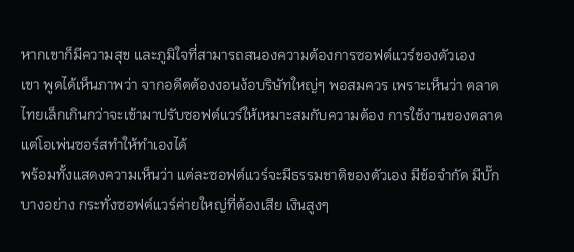หากเขาก็มีความสุข และภูมิใจที่สามารถสนองความต้องการซอฟต์แวร์ของตัวเอง
เขา พูดได้เห็นภาพว่า จากอดีตต้องงอนง้อบริษัทใหญ่ๆ พอสมควร เพราะเห็นว่า ตลาดไทยเล็กเกินกว่าจะเข้ามาปรับซอฟต์แวร์ให้เหมาะสมกับความต้อง การใช้งานของตลาด แต่โอเพ่นซอร์สทำให้ทำเองได้
พร้อมทั้งแสดงความเห็นว่า แต่ละซอฟต์แวร์จะมีธรรมชาติของตัวเอง มีข้อจำกัด มีบั๊กบางอย่าง กระทั่งซอฟต์แวร์ค่ายใหญ่ที่ต้องเสีย เงินสูงๆ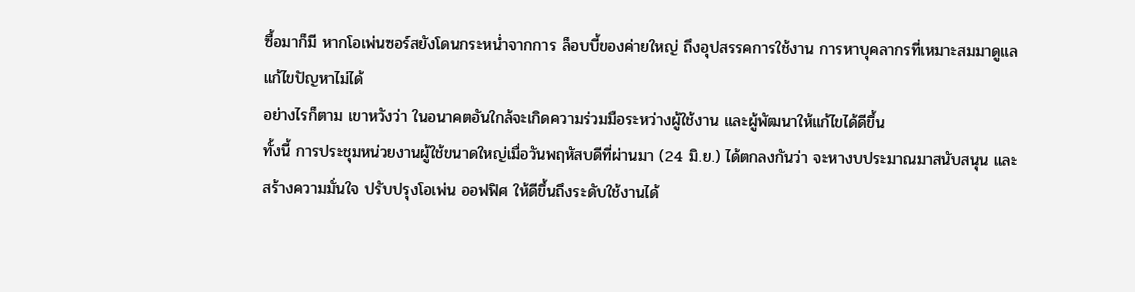ซื้อมาก็มี หากโอเพ่นซอร์สยังโดนกระหน่ำจากการ ล็อบบี้ของค่ายใหญ่ ถึงอุปสรรคการใช้งาน การหาบุคลากรที่เหมาะสมมาดูแล แก้ไขปัญหาไม่ได้
อย่างไรก็ตาม เขาหวังว่า ในอนาคตอันใกล้จะเกิดความร่วมมือระหว่างผู้ใช้งาน และผู้พัฒนาให้แก้ไขได้ดีขึ้น
ทั้งนี้ การประชุมหน่วยงานผู้ใช้ขนาดใหญ่เมื่อวันพฤหัสบดีที่ผ่านมา (24 มิ.ย.) ได้ตกลงกันว่า จะหางบประมาณมาสนับสนุน และสร้างความมั่นใจ ปรับปรุงโอเพ่น ออฟฟิศ ให้ดีขึ้นถึงระดับใช้งานได้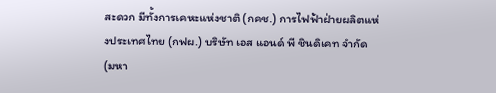สะดวก มีทั้งการเคหะแห่งชาติ (กคช.) การไฟฟ้าฝ่ายผลิตแห่งประเทศไทย (กฟผ.) บริษัท เอส แอนด์ พี ชินดิเคท จำกัด (มหา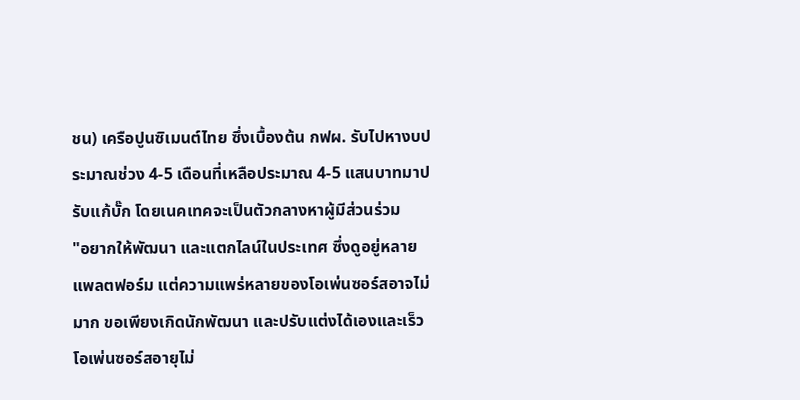ชน) เครือปูนซิเมนต์ไทย ซึ่งเบื้องต้น กฟผ. รับไปหางบประมาณช่วง 4-5 เดือนที่เหลือประมาณ 4-5 แสนบาทมาปรับแก้บั๊ก โดยเนคเทคจะเป็นตัวกลางหาผู้มีส่วนร่วม
"อยากให้พัฒนา และแตกไลน์ในประเทศ ซึ่งดูอยู่หลายแพลตฟอร์ม แต่ความแพร่หลายของโอเพ่นซอร์สอาจไม่มาก ขอเพียงเกิดนักพัฒนา และปรับแต่งได้เองและเร็ว โอเพ่นซอร์สอายุไม่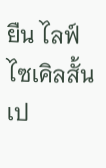ยืน ไลฟ์ไซเคิลสั้น เป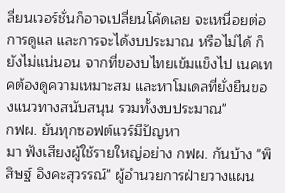ลี่ยนเวอร์ชั่นก็อาจเปลี่ยนโค้ดเลย จะเหนื่อยต่อการดูแล และการจะได้งบประมาณ หรือไม่ได้ ก็ยังไม่แน่นอน จากที่ของบไทยเข้มแข็งไป เนคเทคต้องดูความเหมาะสม และหาโมเดลที่ยั่งยืนของแนวทางสนับสนุน รวมทั้งงบประมาณ"
กฟผ. ยันทุกซอฟต์แวร์มีปัญหา
มา ฟังเสียงผู้ใช้รายใหญ่อย่าง กฟผ. กันบ้าง "พิสิษฐ์ อิงคะสุวรรณ์" ผู้อำนวยการฝ่ายวางแผน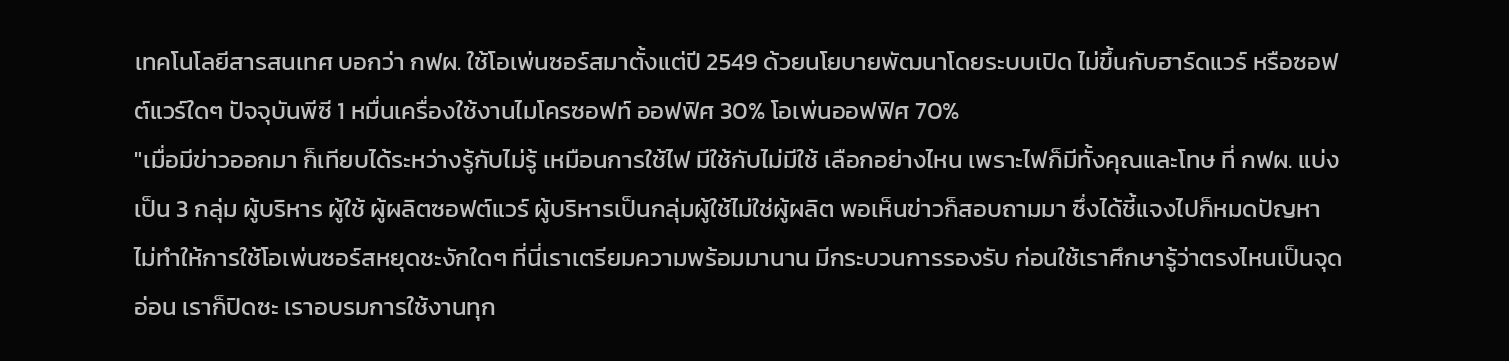เทคโนโลยีสารสนเทศ บอกว่า กฟผ. ใช้โอเพ่นซอร์สมาตั้งแต่ปี 2549 ด้วยนโยบายพัฒนาโดยระบบเปิด ไม่ขึ้นกับฮาร์ดแวร์ หรือซอฟต์แวร์ใดๆ ปัจจุบันพีซี 1 หมื่นเครื่องใช้งานไมโครซอฟท์ ออฟฟิศ 30% โอเพ่นออฟฟิศ 70%
"เมื่อมีข่าวออกมา ก็เทียบได้ระหว่างรู้กับไม่รู้ เหมือนการใช้ไฟ มีใช้กับไม่มีใช้ เลือกอย่างไหน เพราะไฟก็มีทั้งคุณและโทษ ที่ กฟผ. แบ่งเป็น 3 กลุ่ม ผู้บริหาร ผู้ใช้ ผู้ผลิตซอฟต์แวร์ ผู้บริหารเป็นกลุ่มผู้ใช้ไม่ใช่ผู้ผลิต พอเห็นข่าวก็สอบถามมา ซึ่งได้ชี้แจงไปก็หมดปัญหา ไม่ทำให้การใช้โอเพ่นซอร์สหยุดชะงักใดๆ ที่นี่เราเตรียมความพร้อมมานาน มีกระบวนการรองรับ ก่อนใช้เราศึกษารู้ว่าตรงไหนเป็นจุดอ่อน เราก็ปิดซะ เราอบรมการใช้งานทุก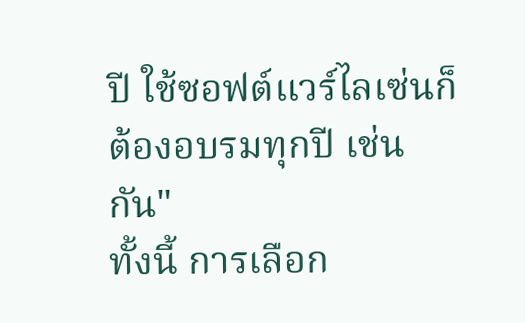ปี ใช้ซอฟต์แวร์ไลเซ่นก็ต้องอบรมทุกปี เช่นกัน"
ทั้งนี้ การเลือก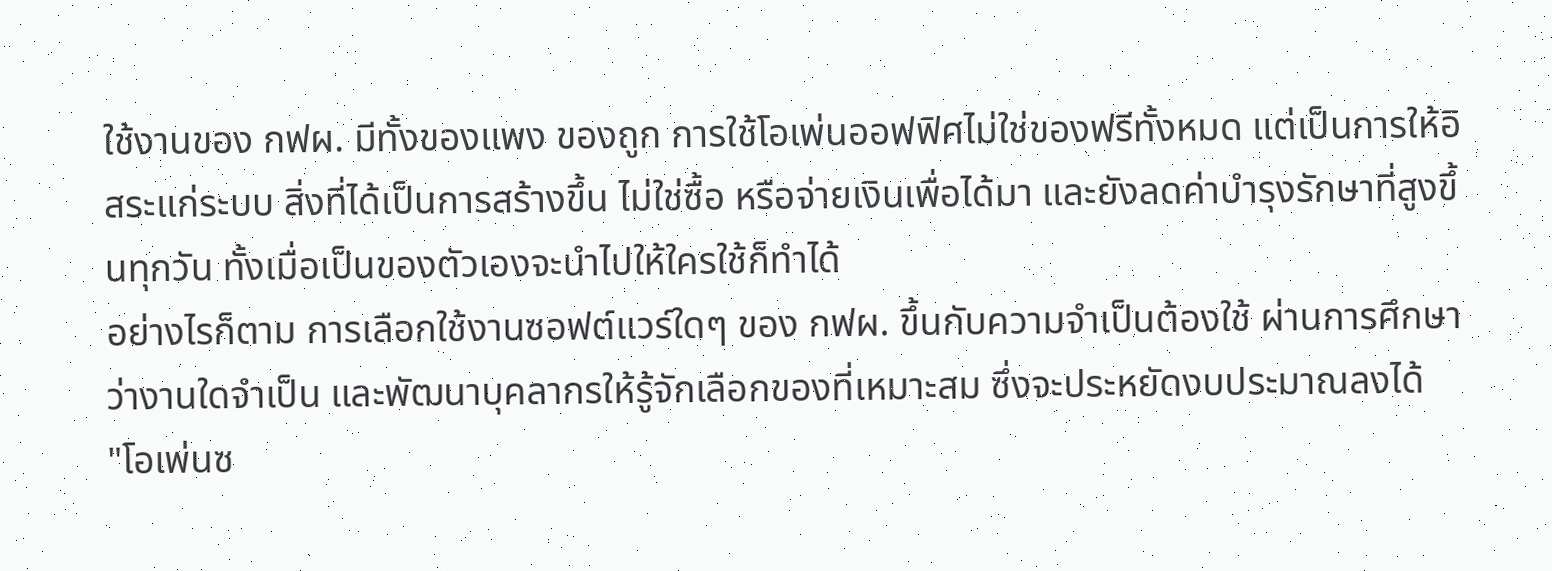ใช้งานของ กฟผ. มีทั้งของแพง ของถูก การใช้โอเพ่นออฟฟิศไม่ใช่ของฟรีทั้งหมด แต่เป็นการให้อิสระแก่ระบบ สิ่งที่ได้เป็นการสร้างขึ้น ไม่ใช่ซื้อ หรือจ่ายเงินเพื่อได้มา และยังลดค่าบำรุงรักษาที่สูงขึ้นทุกวัน ทั้งเมื่อเป็นของตัวเองจะนำไปให้ใครใช้ก็ทำได้
อย่างไรก็ตาม การเลือกใช้งานซอฟต์แวร์ใดๆ ของ กฟผ. ขึ้นกับความจำเป็นต้องใช้ ผ่านการศึกษาว่างานใดจำเป็น และพัฒนาบุคลากรให้รู้จักเลือกของที่เหมาะสม ซึ่งจะประหยัดงบประมาณลงได้
"โอเพ่นซ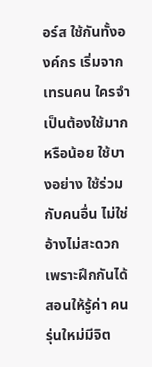อร์ส ใช้กันทั้งองค์กร เริ่มจากเทรนคน ใครจำเป็นต้องใช้มาก หรือน้อย ใช้บางอย่าง ใช้ร่วมกับคนอื่น ไม่ใช่อ้างไม่สะดวก เพราะฝึกกันได้ สอนให้รู้ค่า คนรุ่นใหม่มีจิต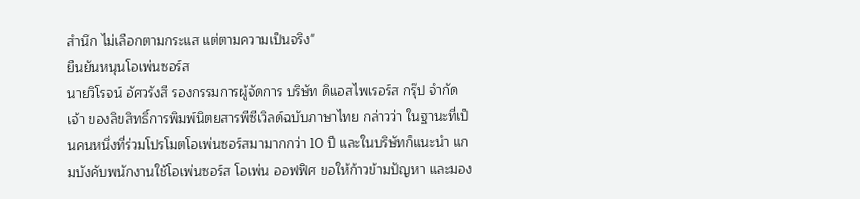สำนึก ไม่เลือกตามกระแส แต่ตามความเป็นจริง"
ยืนยันหนุนโอเพ่นซอร์ส
นายวิโรจน์ อัศวรังสี รองกรรมการผู้จัดการ บริษัท ดิแอสไพเรอร์ส กรุ๊ป จำกัด เจ้า ของลิขสิทธิ์การพิมพ์นิตยสารพีซีเวิลด์ฉบับภาษาไทย กล่าวว่า ในฐานะที่เป็นคนหนึ่งที่ร่วมโปรโมตโอเพ่นซอร์สมามากกว่า 10 ปี และในบริษัทก็แนะนำ แกมบังคับพนักงานใช้โอเพ่นซอร์ส โอเพ่น ออฟฟิศ ขอให้ก้าวข้ามปัญหา และมอง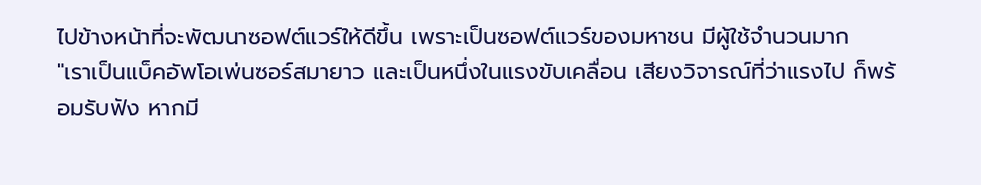ไปข้างหน้าที่จะพัฒนาซอฟต์แวร์ให้ดีขึ้น เพราะเป็นซอฟต์แวร์ของมหาชน มีผู้ใช้จำนวนมาก
"เราเป็นแบ็คอัพโอเพ่นซอร์สมายาว และเป็นหนึ่งในแรงขับเคลื่อน เสียงวิจารณ์ที่ว่าแรงไป ก็พร้อมรับฟัง หากมี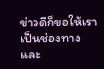ข่าวดีก็ขอให้เราเป็นช่องทาง และ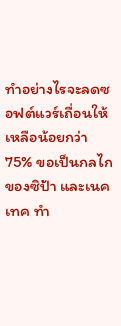ทำอย่างไรจะลดซอฟต์แวร์เถื่อนให้เหลือน้อยกว่า 75% ขอเป็นกลไกของซิป้า และเนคเทค ทำ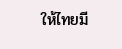ให้ไทยมี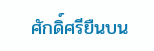ศักดิ์ศรียืนบน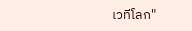เวทีโลก"